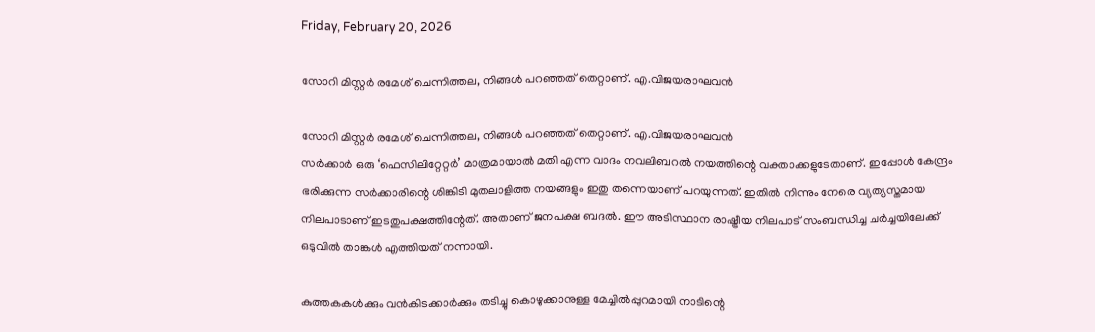Friday, February 20, 2026

സോറി മിസ്റ്റർ രമേശ്‌ ചെന്നിത്തല, നിങ്ങൾ പറഞ്ഞത് തെറ്റാണ്. എ.വിജയരാഘവൻ

സോറി മിസ്റ്റർ രമേശ്‌ ചെന്നിത്തല, നിങ്ങൾ പറഞ്ഞത് തെറ്റാണ്. എ.വിജയരാഘവൻ
സർക്കാർ ഒരു ‘ഫെസിലിറ്റേറ്റർ’ മാത്രമായാൽ മതി എന്ന വാദം നവലിബറൽ നയത്തിന്റെ വക്താക്കളുടേതാണ്. ഇപ്പോൾ കേന്ദ്രം ഭരിക്കുന്ന സർക്കാരിന്റെ ശിങ്കിടി മുതലാളിത്ത നയങ്ങളും ഇതു തന്നെയാണ് പറയുന്നത്. ഇതിൽ നിന്നും നേരെ വ്യത്യസ്തമായ നിലപാടാണ് ഇടതുപക്ഷത്തിന്റേത്. അതാണ് ജനപക്ഷ ബദൽ. ഈ അടിസ്ഥാന രാഷ്ട്രീയ നിലപാട് സംബന്ധിച്ച ചർച്ചയിലേക്ക് ഒടുവിൽ താങ്കൾ എത്തിയത് നന്നായി.

കുത്തകകൾക്കും വൻകിടക്കാർക്കും തടിച്ചു കൊഴുക്കാനുള്ള മേച്ചിൽപ്പുറമായി നാടിന്റെ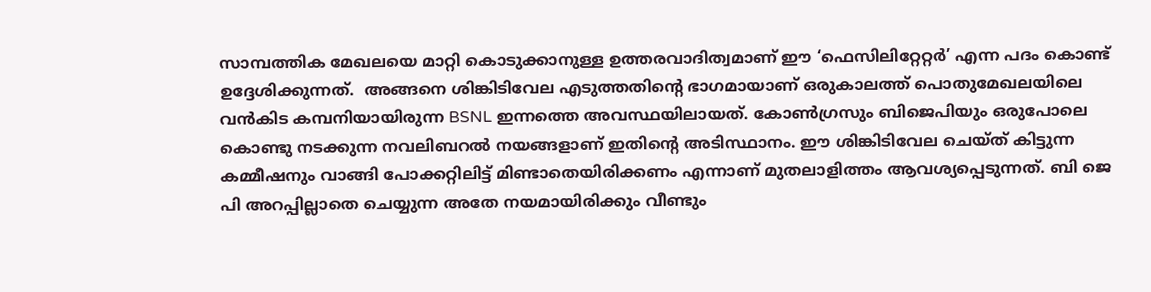സാമ്പത്തിക മേഖലയെ മാറ്റി കൊടുക്കാനുള്ള ഉത്തരവാദിത്വമാണ് ഈ ‘ഫെസിലിറ്റേറ്റർ’ എന്ന പദം കൊണ്ട് ഉദ്ദേശിക്കുന്നത്.  അങ്ങനെ ശിങ്കിടിവേല എടുത്തതിന്റെ ഭാഗമായാണ് ഒരുകാലത്ത് പൊതുമേഖലയിലെ വൻകിട കമ്പനിയായിരുന്ന BSNL ഇന്നത്തെ അവസ്ഥയിലായത്. കോൺഗ്രസും ബിജെപിയും ഒരുപോലെ കൊണ്ടു നടക്കുന്ന നവലിബറൽ നയങ്ങളാണ് ഇതിന്റെ അടിസ്ഥാനം. ഈ ശിങ്കിടിവേല ചെയ്ത് കിട്ടുന്ന കമ്മീഷനും വാങ്ങി പോക്കറ്റിലിട്ട് മിണ്ടാതെയിരിക്കണം എന്നാണ് മുതലാളിത്തം ആവശ്യപ്പെടുന്നത്. ബി ജെ പി അറപ്പില്ലാതെ ചെയ്യുന്ന അതേ നയമായിരിക്കും വീണ്ടും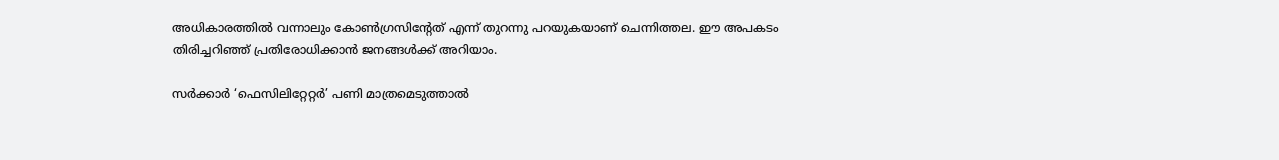അധികാരത്തിൽ വന്നാലും കോൺഗ്രസിന്റേത് എന്ന് തുറന്നു പറയുകയാണ് ചെന്നിത്തല. ഈ അപകടം തിരിച്ചറിഞ്ഞ് പ്രതിരോധിക്കാൻ ജനങ്ങൾക്ക് അറിയാം.

സർക്കാർ ‘ഫെസിലിറ്റേറ്റർ’ പണി മാത്രമെടുത്താൽ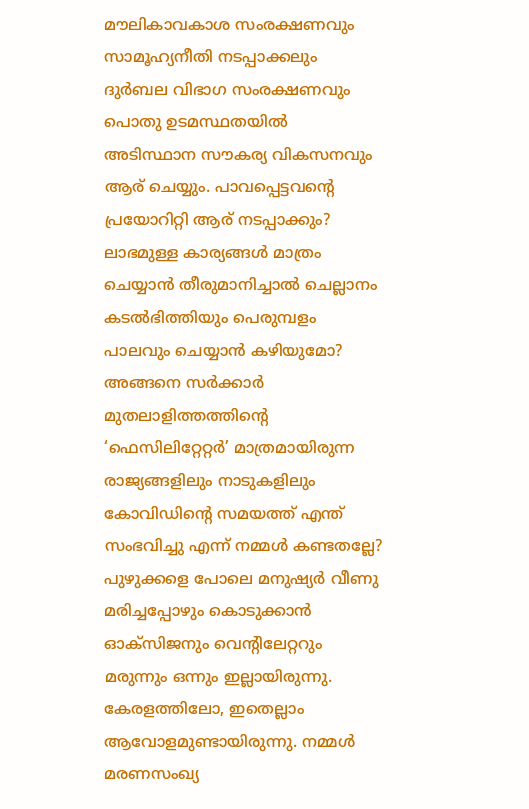മൗലികാവകാശ സംരക്ഷണവും സാമൂഹ്യനീതി നടപ്പാക്കലും ദുർബല വിഭാഗ സംരക്ഷണവും പൊതു ഉടമസ്ഥതയിൽ അടിസ്ഥാന സൗകര്യ വികസനവും ആര് ചെയ്യും. പാവപ്പെട്ടവന്റെ പ്രയോറിറ്റി ആര് നടപ്പാക്കും? ലാഭമുള്ള കാര്യങ്ങൾ മാത്രം ചെയ്യാൻ തീരുമാനിച്ചാൽ ചെല്ലാനം കടൽഭിത്തിയും പെരുമ്പളം പാലവും ചെയ്യാൻ കഴിയുമോ? അങ്ങനെ സർക്കാർ മുതലാളിത്തത്തിന്റെ ‘ഫെസിലിറ്റേറ്റർ’ മാത്രമായിരുന്ന രാജ്യങ്ങളിലും നാടുകളിലും കോവിഡിന്റെ സമയത്ത് എന്ത് സംഭവിച്ചു എന്ന് നമ്മൾ കണ്ടതല്ലേ? പുഴുക്കളെ പോലെ മനുഷ്യർ വീണു മരിച്ചപ്പോഴും കൊടുക്കാൻ ഓക്സിജനും വെന്റിലേറ്ററും മരുന്നും ഒന്നും ഇല്ലായിരുന്നു. കേരളത്തിലോ, ഇതെല്ലാം ആവോളമുണ്ടായിരുന്നു. നമ്മൾ മരണസംഖ്യ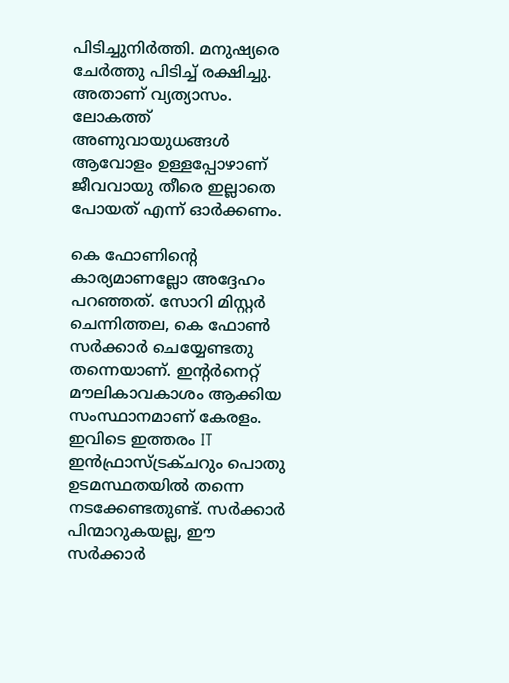പിടിച്ചുനിർത്തി. മനുഷ്യരെ ചേർത്തു പിടിച്ച് രക്ഷിച്ചു. അതാണ് വ്യത്യാസം. ലോകത്ത് അണുവായുധങ്ങൾ ആവോളം ഉള്ളപ്പോഴാണ് ജീവവായു തീരെ ഇല്ലാതെ പോയത് എന്ന് ഓർക്കണം.

കെ ഫോണിന്റെ കാര്യമാണല്ലോ അദ്ദേഹം പറഞ്ഞത്. സോറി മിസ്റ്റർ ചെന്നിത്തല, കെ ഫോൺ സർക്കാർ ചെയ്യേണ്ടതു തന്നെയാണ്. ഇന്റർനെറ്റ്‌ മൗലികാവകാശം ആക്കിയ സംസ്ഥാനമാണ് കേരളം. ഇവിടെ ഇത്തരം IT ഇൻഫ്രാസ്ട്രക്ചറും പൊതു ഉടമസ്ഥതയിൽ തന്നെ നടക്കേണ്ടതുണ്ട്. സർക്കാർ പിന്മാറുകയല്ല, ഈ സർക്കാർ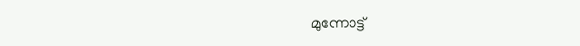മുന്നോട്ട്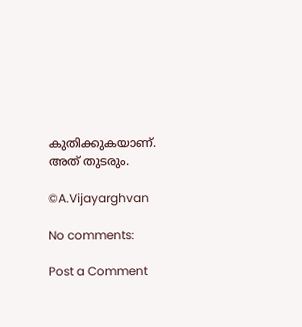കുതിക്കുകയാണ്. അത് തുടരും.

©A.Vijayarghvan

No comments:

Post a Comment